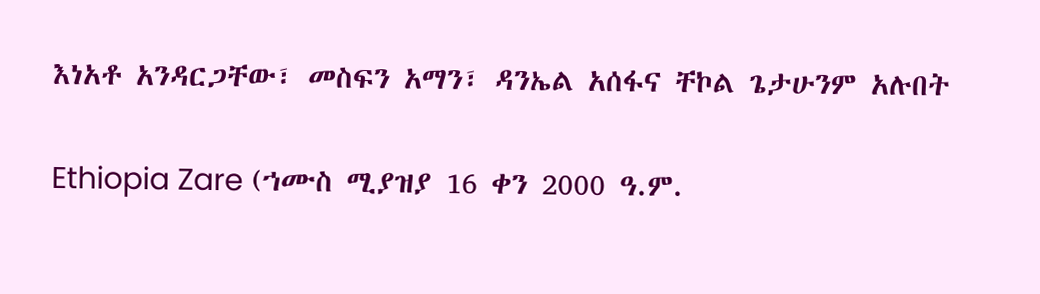እነአቶ አንዳርጋቸው፣ መስፍን አማን፣ ዳንኤል አሰፋና ቸኮል ጌታሁንም አሉበት

Ethiopia Zare (ኀሙስ ሚያዝያ 16 ቀን 2000 ዓ.ም.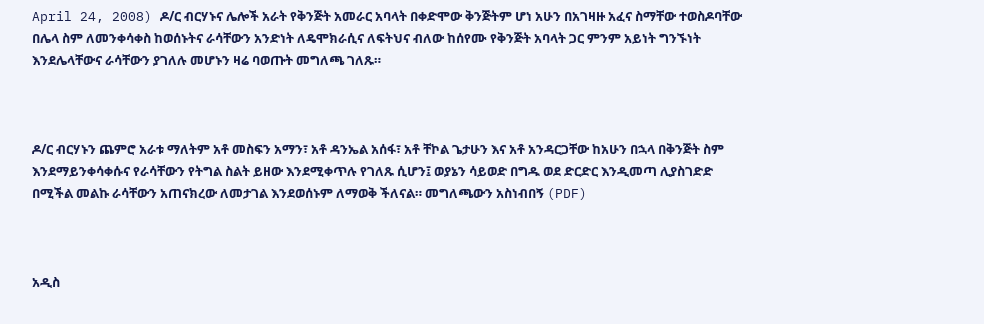April 24, 2008) ዶ/ር ብርሃኑና ሌሎች አራት የቅንጅት አመራር አባላት በቀድሞው ቅንጅትም ሆነ አሁን በአገዛዙ አፈና ስማቸው ተወስዶባቸው በሌላ ስም ለመንቀሳቀስ ከወሰኑትና ራሳቸውን አንድነት ለዴሞክራሲና ለፍትህና ብለው ከሰየሙ የቅንጅት አባላት ጋር ምንም አይነት ግንኙነት እንደሌላቸውና ራሳቸውን ያገለሉ መሆኑን ዛሬ ባወጡት መግለጫ ገለጹ።



ዶ/ር ብርሃኑን ጨምሮ አራቱ ማለትም አቶ መስፍን አማን፣ አቶ ዳንኤል አሰፋ፣ አቶ ቸኮል ጌታሁን እና አቶ አንዳርጋቸው ከአሁን በኋላ በቅንጅት ስም እንደማይንቀሳቀሱና የራሳቸውን የትግል ስልት ይዘው እንደሚቀጥሉ የገለጹ ሲሆን፤ ወያኔን ሳይወድ በግዱ ወደ ድርድር እንዲመጣ ሊያስገድድ በሚችል መልኩ ራሳቸውን አጠናክረው ለመታገል እንደወሰኑም ለማወቅ ችለናል። መግለጫውን አስነብበኝ (PDF)



አዲስ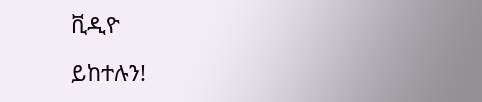ቪዲዮ

ይከተሉን!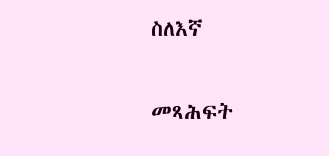ስለእኛ

መጻሕፍት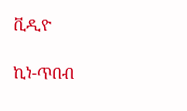ቪዲዮ

ኪነ-ጥበብ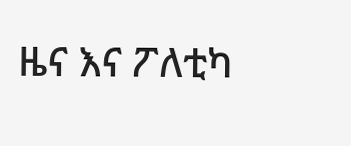ዜና እና ፖለቲካ